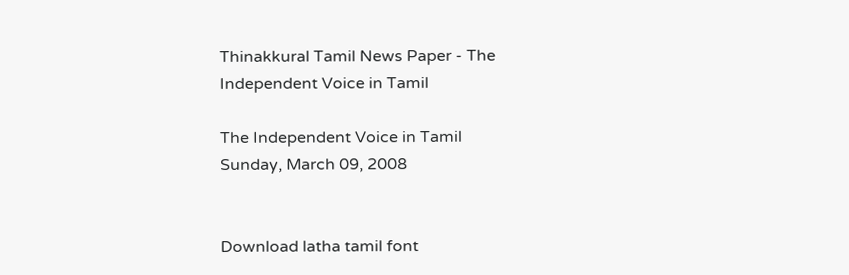Thinakkural Tamil News Paper - The Independent Voice in Tamil

The Independent Voice in Tamil
Sunday, March 09, 2008


Download latha tamil font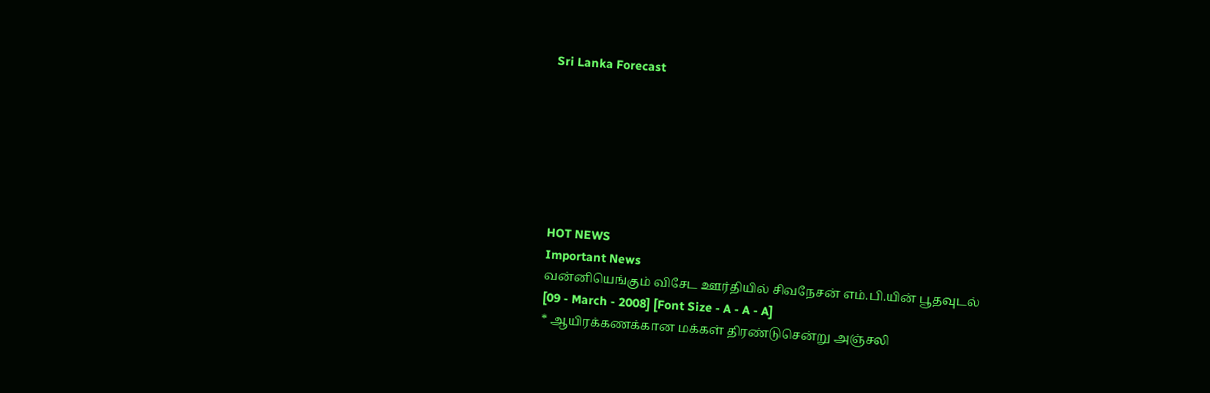Sri Lanka Forecast







HOT NEWS
Important News
வன்னியெங்கும் விசேட ஊர்தியில் சிவநேசன் எம்.பி.யின் பூதவுடல்
[09 - March - 2008] [Font Size - A - A - A]
* ஆயிரக்கணக்கான மக்கள் திரண்டுசென்று அஞ்சலி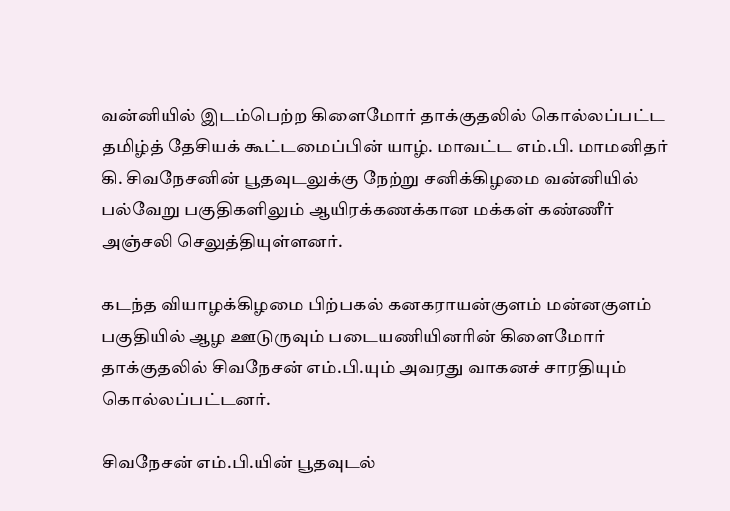வன்னியில் இடம்பெற்ற கிளைமோர் தாக்குதலில் கொல்லப்பட்ட தமிழ்த் தேசியக் கூட்டமைப்பின் யாழ். மாவட்ட எம்.பி. மாமனிதர் கி. சிவநேசனின் பூதவுடலுக்கு நேற்று சனிக்கிழமை வன்னியில் பல்வேறு பகுதிகளிலும் ஆயிரக்கணக்கான மக்கள் கண்ணீர் அஞ்சலி செலுத்தியுள்ளனர்.

கடந்த வியாழக்கிழமை பிற்பகல் கனகராயன்குளம் மன்னகுளம் பகுதியில் ஆழ ஊடுருவும் படையணியினரின் கிளைமோர் தாக்குதலில் சிவநேசன் எம்.பி.யும் அவரது வாகனச் சாரதியும் கொல்லப்பட்டனர்.

சிவநேசன் எம்.பி.யின் பூதவுடல்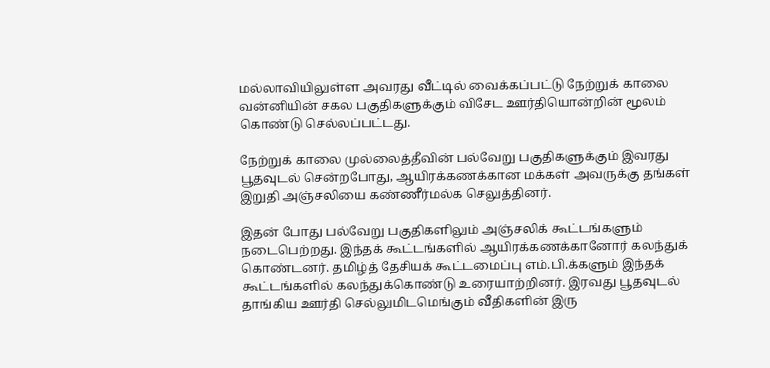மல்லாவியிலுள்ள அவரது வீட்டில் வைக்கப்பட்டு நேற்றுக் காலை வன்னியின் சகல பகுதிகளுக்கும் விசேட ஊர்தியொன்றின் மூலம் கொண்டு செல்லப்பட்டது.

நேற்றுக் காலை முல்லைத்தீவின் பல்வேறு பகுதிகளுக்கும் இவரது பூதவுடல் சென்றபோது, ஆயிரக்கணக்கான மக்கள் அவருக்கு தங்கள் இறுதி அஞ்சலியை கண்ணீர்மல்க செலுத்தினர்.

இதன் போது பல்வேறு பகுதிகளிலும் அஞ்சலிக் கூட்டங்களும் நடைபெற்றது. இந்தக் கூட்டங்களில் ஆயிரக்கணக்கானோர் கலந்துக் கொண்டனர். தமிழ்த் தேசியக் கூட்டமைப்பு எம்.பி.க்களும் இந்தக் கூட்டங்களில் கலந்துக்கொண்டு உரையாற்றினர். இரவது பூதவுடல் தாங்கிய ஊர்தி செல்லுமிடமெங்கும் வீதிகளின் இரு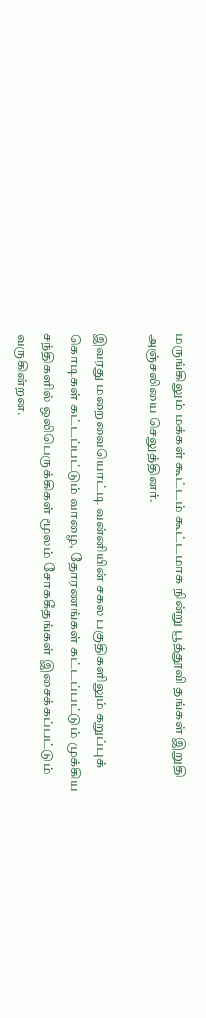மருங்கிலும் மக்கள் கூட்டம் கூட்டமாக நின்று பூத்தூவி தங்கள் இறுதி அஞ்சலியை செலுத்தினர்.

இவரது மறைவையொட்டி வன்னியின் சகல பகுதிகளிலும் கறுப்புக் கொடிகள் கட்டப்பட்டும் வாழை, தோரணங்கள் கட்டப்பட்டும் முக்கிய சந்திகளில் ஒலிபெருக்கிகள் மூலம் சோககீதங்கள் இசைக்கப்பட்டும் வருகின்றன.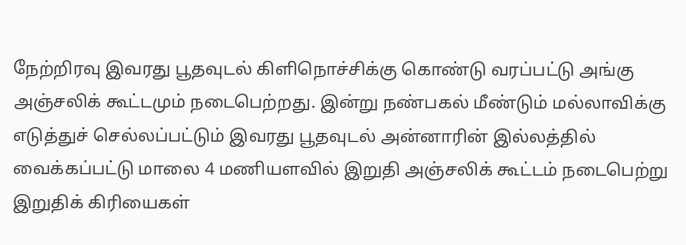நேற்றிரவு இவரது பூதவுடல் கிளிநொச்சிக்கு கொண்டு வரப்பட்டு அங்கு அஞ்சலிக் கூட்டமும் நடைபெற்றது. இன்று நண்பகல் மீண்டும் மல்லாவிக்கு எடுத்துச் செல்லப்பட்டும் இவரது பூதவுடல் அன்னாரின் இல்லத்தில் வைக்கப்பட்டு மாலை 4 மணியளவில் இறுதி அஞ்சலிக் கூட்டம் நடைபெற்று இறுதிக் கிரியைகள்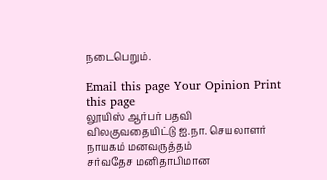நடைபெறும்.

Email this page Your Opinion Print this page
லூயிஸ் ஆர்பர் பதவி விலகுவதையிட்டு ஐ.நா. செயலாளர் நாயகம் மனவருத்தம்
சர்வதேச மனிதாபிமான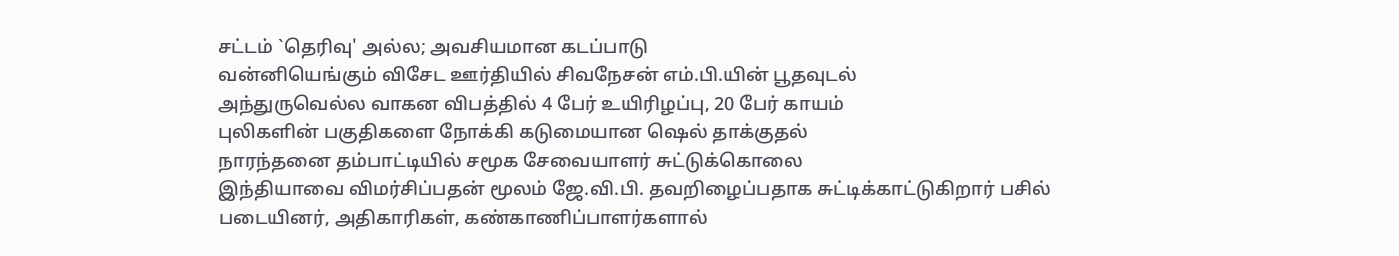சட்டம் `தெரிவு' அல்ல; அவசியமான கடப்பாடு
வன்னியெங்கும் விசேட ஊர்தியில் சிவநேசன் எம்.பி.யின் பூதவுடல்
அந்துருவெல்ல வாகன விபத்தில் 4 பேர் உயிரிழப்பு, 20 பேர் காயம்
புலிகளின் பகுதிகளை நோக்கி கடுமையான ஷெல் தாக்குதல்
நாரந்தனை தம்பாட்டியில் சமூக சேவையாளர் சுட்டுக்கொலை
இந்தியாவை விமர்சிப்பதன் மூலம் ஜே.வி.பி. தவறிழைப்பதாக சுட்டிக்காட்டுகிறார் பசில்
படையினர், அதிகாரிகள், கண்காணிப்பாளர்களால்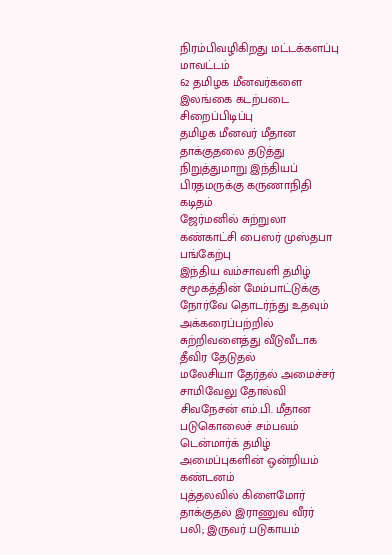நிரம்பிவழிகிறது மட்டக்களப்பு மாவட்டம்
62 தமிழக மீனவர்களை இலங்கை கடற்படை சிறைப்பிடிப்பு
தமிழக மீனவர் மீதான தாக்குதலை தடுத்து நிறுத்துமாறு இந்தியப் பிரதமருக்கு கருணாநிதி கடிதம்
ஜேர்மனில் சுற்றுலா கண்காட்சி பைஸர் முஸ்தபா பங்கேற்பு
இந்திய வம்சாவளி தமிழ் சமூகத்தின் மேம்பாட்டுக்கு நோர்வே தொடர்ந்து உதவும்
அக்கரைப்பற்றில் சுற்றிவளைத்து வீடுவீடாக தீவிர தேடுதல்
மலேசியா தேர்தல் அமைச்சர் சாமிவேலு தோல்வி
சிவநேசன் எம்.பி. மீதான படுகொலைச் சம்பவம் டென்மார்க் தமிழ் அமைப்புகளின் ஒன்றியம் கண்டனம்
புத்தலவில் கிளைமோர் தாக்குதல் இராணுவ வீரர் பலி; இருவர் படுகாயம்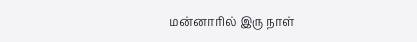மன்னாரில் இரு நாள்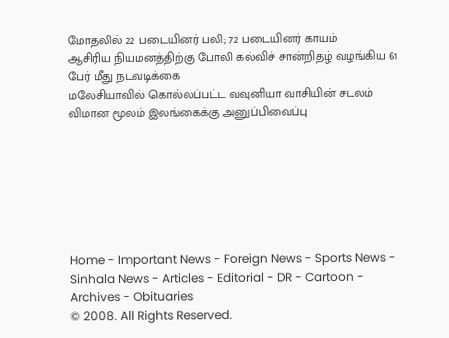மோதலில் 22 படையினர் பலி; 72 படையினர் காயம்
ஆசிரிய நியமனத்திற்கு போலி கல்விச் சான்றிதழ் வழங்கிய 61 பேர் மீது நடவடிக்கை
மலேசியாவில் கொல்லப்பட்ட வவுனியா வாசியின் சடலம் விமான மூலம் இலங்கைக்கு அனுப்பிவைப்பு







Home - Important News - Foreign News - Sports News - Sinhala News - Articles - Editorial - DR - Cartoon - Archives - Obituaries
© 2008. All Rights Reserved.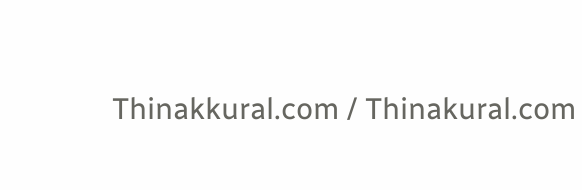Thinakkural.com / Thinakural.com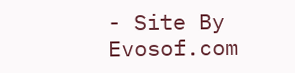- Site By Evosof.com